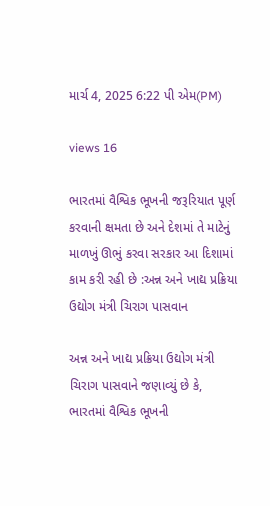માર્ચ 4, 2025 6:22 પી એમ(PM)

views 16

ભારતમાં વૈશ્વિક ભૂખની જરૂરિયાત પૂર્ણ કરવાની ક્ષમતા છે અને દેશમાં તે માટેનું માળખું ઊભું કરવા સરકાર આ દિશામાં કામ કરી રહી છે :અન્ન અને ખાદ્ય પ્રક્રિયા ઉદ્યોગ મંત્રી ચિરાગ પાસવાન

અન્ન અને ખાદ્ય પ્રક્રિયા ઉદ્યોગ મંત્રી ચિરાગ પાસવાને જણાવ્યું છે કે, ભારતમાં વૈશ્વિક ભૂખની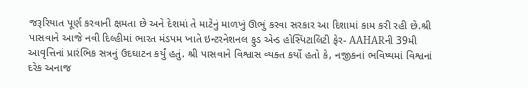જરૂરિયાત પૂર્ણ કરવાની ક્ષમતા છે અને દેશમાં તે માટેનું માળખું ઊભું કરવા સરકાર આ દિશામાં કામ કરી રહી છે.શ્રી પાસવાને આજે નવી દિલ્હીમાં ભારત મંડપમ ખાતે ઇન્ટરનેશનલ ફુડ એન્ડ હોસ્પિટાલિટી ફેર- AAHARની 39મી આવૃત્તિનાં પ્રારંભિક સત્રનું ઉદઘાટન કર્યું હતું. શ્રી પાસવાને વિશ્વાસ વ્યક્ત કર્યો હતો કે, નજીકનાં ભવિષ્યમાં વિશ્વનાં દરેક અનાજ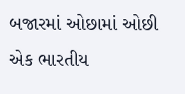બજારમાં ઓછામાં ઓછી એક ભારતીય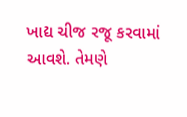ખાદ્ય ચીજ રજૂ કરવામાં આવશે. તેમણે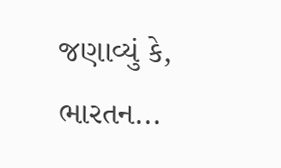જણાવ્યું કે, ભારતન...